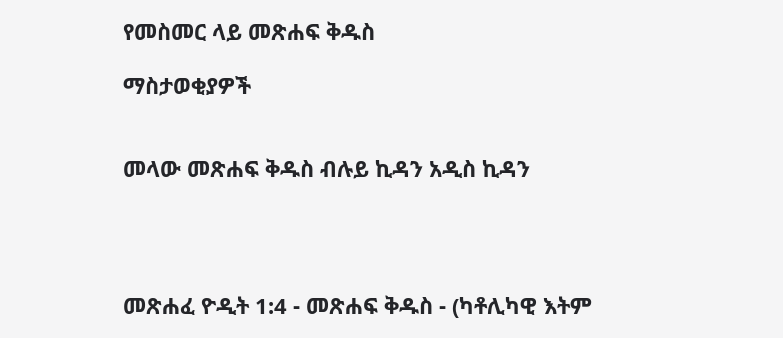የመስመር ላይ መጽሐፍ ቅዱስ

ማስታወቂያዎች


መላው መጽሐፍ ቅዱስ ብሉይ ኪዳን አዲስ ኪዳን




መጽሐፈ ዮዲት 1:4 - መጽሐፍ ቅዱስ - (ካቶሊካዊ እትም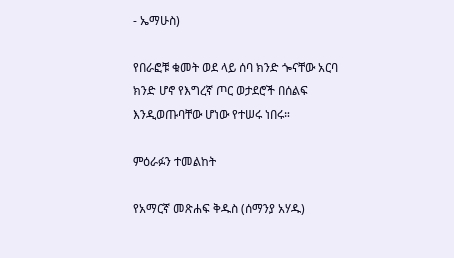- ኤማሁስ)

የበራፎቹ ቁመት ወደ ላይ ሰባ ክንድ ጐናቸው አርባ ክንድ ሆኖ የእግረኛ ጦር ወታደሮች በሰልፍ እንዲወጡባቸው ሆነው የተሠሩ ነበሩ።

ምዕራፉን ተመልከት

የአማርኛ መጽሐፍ ቅዱስ (ሰማንያ አሃዱ)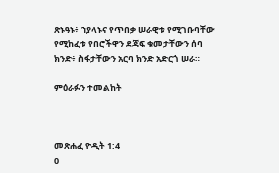ጽኑዓኑ፥ ኀያላኑና የጥበቃ ሠራዊቱ የሚገቡባቸው የሚከፈቱ የበሮችዋን ደጃፍ ቁመታቸውን ሰባ ክንድ፥ ስፋታቸውን አርባ ክንድ አድርጎ ሠራ።

ምዕራፉን ተመልከት



መጽሐፈ ዮዲት 1:4
0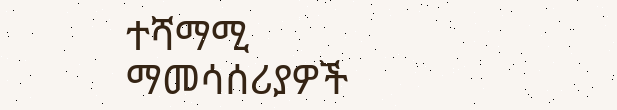ተሻማሚ ማመሳሰሪያዎች